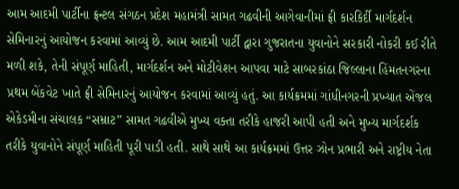આમ આદમી પાર્ટીના ફ્રન્ટલ સંગઠન પ્રદેશ મહામંત્રી સામત ગઢવીની આગેવાનીમાં ફ્રી કારકિર્દી માર્ગદર્શન સેમિનારનું આયોજન કરવામાં આવ્યું છે. આમ આદમી પાર્ટી દ્વારા ગુજરાતના યુવાનોને સરકારી નોકરી કઈ રીતે મળી શકે, તેની સંપૂર્ણ માહિતી, માર્ગદર્શન અને મોટીવેશન આપવા માટે સાબરકાંઠા જિલ્લાના હિંમતનગરના પ્રથમ બેંકવેટ ખાતે ફ્રી સેમિનારનું આયોજન કરવામાં આવ્યું હતું. આ કાર્યક્રમમાં ગાંધીનગરની પ્રખ્યાત એંજલ એકેડમીના સંચાલક “સમ્રાટ” સામત ગઢવીએ મુખ્ય વક્તા તરીકે હાજરી આપી હતી અને મુખ્ય માર્ગદર્શક તરીકે યુવાનોને સંપૂર્ણ માહિતી પૂરી પાડી હતી. સાથે સાથે આ કાર્યક્રમમાં ઉત્તર ઝોન પ્રભારી અને રાષ્ટ્રીય નેતા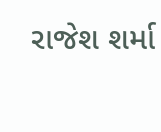રાજેશ શર્મા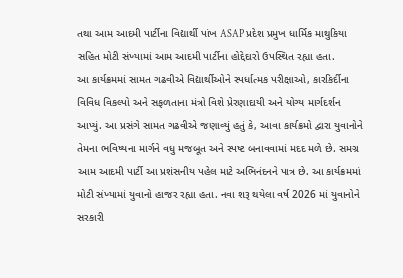તથા આમ આદમી પાર્ટીના વિદ્યાર્થી પાંખ ASAP પ્રદેશ પ્રમુખ ધાર્મિક માથુકિયા સહિત મોટી સંખ્યામાં આમ આદમી પાર્ટીના હોદ્દેદારો ઉપસ્થિત રહ્યા હતા.
આ કાર્યક્રમમાં સામત ગઢવીએ વિદ્યાર્થીઓને સ્પર્ધાત્મક પરીક્ષાઓ, કારકિર્દીના વિવિધ વિકલ્પો અને સફળતાના મંત્રો વિશે પ્રેરણાદાયી અને યોગ્ય માર્ગદર્શન આપ્યું. આ પ્રસંગે સામત ગઢવીએ જણાવ્યું હતું કે, આવા કાર્યક્રમો દ્વારા યુવાનોને તેમના ભવિષ્યના માર્ગને વધુ મજબૂત અને સ્પષ્ટ બનાવવામાં મદદ મળે છે. સમગ્ર આમ આદમી પાર્ટી આ પ્રશંસનીય પહેલ માટે અભિનંદનને પાત્ર છે. આ કાર્યક્રમમાં મોટી સંખ્યામાં યુવાનો હાજર રહ્યા હતા. નવા શરૂ થયેલા વર્ષ 2026 માં યુવાનોને સરકારી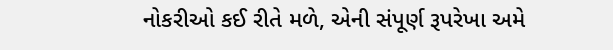નોકરીઓ કઈ રીતે મળે, એની સંપૂર્ણ રૂપરેખા અમે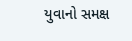યુવાનો સમક્ષ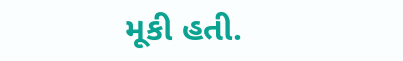મૂકી હતી.